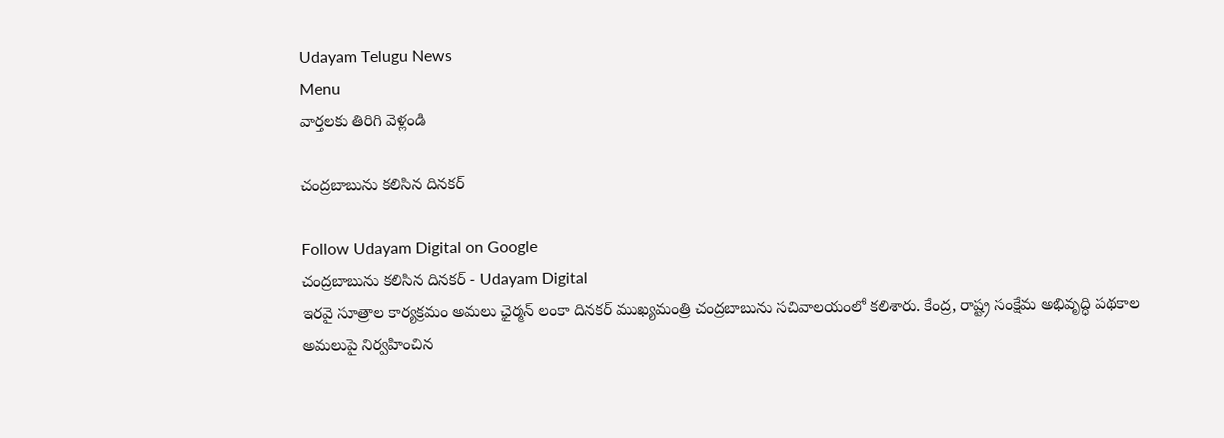Udayam Telugu News
Menu
వార్తలకు తిరిగి వెళ్లండి

చంద్రబాబును కలిసిన దినకర్

Follow Udayam Digital on Google
చంద్రబాబును కలిసిన దినకర్ - Udayam Digital
ఇరవై సూత్రాల కార్యక్రమం అమలు ఛైర్మన్‌ లంకా దినకర్‌ ముఖ్యమంత్రి చంద్రబాబును సచివాలయంలో కలిశారు. కేంద్ర, రాష్ట్ర సంక్షేమ అభివృద్ధి పథకాల అమలుపై నిర్వహించిన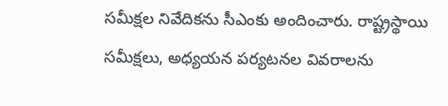సమీక్షల నివేదికను సీఎంకు అందించారు. రాష్ట్రస్థాయి సమీక్షలు, అధ్యయన పర్యటనల వివరాలను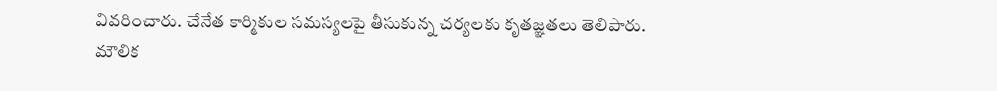వివరించారు. చేనేత కార్మికుల సమస్యలపై తీసుకున్న చర్యలకు కృతజ్ఞతలు తెలిపారు. మౌలిక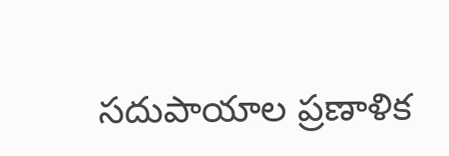సదుపాయాల ప్రణాళిక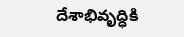దేశాభివృద్ధికి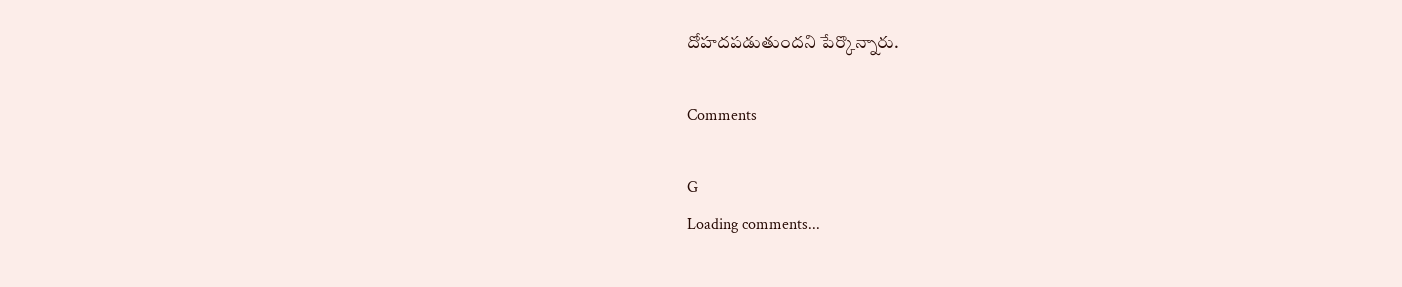దోహదపడుతుందని పేర్కొన్నారు.

Comments

G
Loading comments...